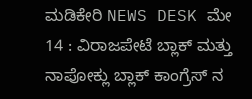ಮಡಿಕೇರಿ NEWS DESK ಮೇ 14 : ವಿರಾಜಪೇಟೆ ಬ್ಲಾಕ್ ಮತ್ತು ನಾಪೋಕ್ಲು ಬ್ಲಾಕ್ ಕಾಂಗ್ರೆಸ್ ನ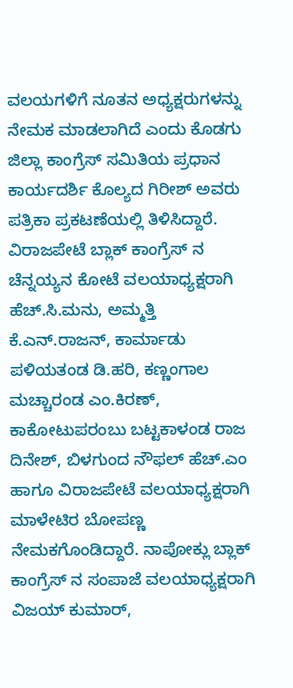ವಲಯಗಳಿಗೆ ನೂತನ ಅಧ್ಯಕ್ಷರುಗಳನ್ನು ನೇಮಕ ಮಾಡಲಾಗಿದೆ ಎಂದು ಕೊಡಗು ಜಿಲ್ಲಾ ಕಾಂಗ್ರೆಸ್ ಸಮಿತಿಯ ಪ್ರಧಾನ ಕಾರ್ಯದರ್ಶಿ ಕೊಲ್ಯದ ಗಿರೀಶ್ ಅವರು ಪತ್ರಿಕಾ ಪ್ರಕಟಣೆಯಲ್ಲಿ ತಿಳಿಸಿದ್ದಾರೆ.
ವಿರಾಜಪೇಟೆ ಬ್ಲಾಕ್ ಕಾಂಗ್ರೆಸ್ ನ ಚೆನ್ನಯ್ಯನ ಕೋಟೆ ವಲಯಾಧ್ಯಕ್ಷರಾಗಿ ಹೆಚ್.ಸಿ.ಮನು, ಅಮ್ಮತ್ತಿ ಕೆ.ಎನ್.ರಾಜನ್, ಕಾರ್ಮಾಡು ಪಳಿಯತಂಡ ಡಿ.ಹರಿ, ಕಣ್ಣಂಗಾಲ ಮಚ್ಚಾರಂಡ ಎಂ.ಕಿರಣ್, ಕಾಕೋಟುಪರಂಬು ಬಟ್ಟಕಾಳಂಡ ರಾಜ ದಿನೇಶ್, ಬಿಳಗುಂದ ನೌಫಲ್ ಹೆಚ್.ಎಂ ಹಾಗೂ ವಿರಾಜಪೇಟೆ ವಲಯಾಧ್ಯಕ್ಷರಾಗಿ ಮಾಳೇಟಿರ ಬೋಪಣ್ಣ ನೇಮಕಗೊಂಡಿದ್ದಾರೆ. ನಾಪೋಕ್ಲು ಬ್ಲಾಕ್ ಕಾಂಗ್ರೆಸ್ ನ ಸಂಪಾಜೆ ವಲಯಾಧ್ಯಕ್ಷರಾಗಿ ವಿಜಯ್ ಕುಮಾರ್,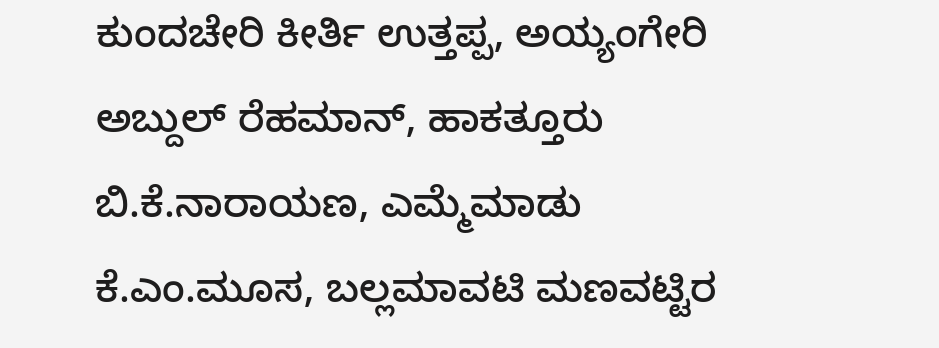ಕುಂದಚೇರಿ ಕೀರ್ತಿ ಉತ್ತಪ್ಪ, ಅಯ್ಯಂಗೇರಿ ಅಬ್ದುಲ್ ರೆಹಮಾನ್, ಹಾಕತ್ತೂರು ಬಿ.ಕೆ.ನಾರಾಯಣ, ಎಮ್ಮೆಮಾಡು ಕೆ.ಎಂ.ಮೂಸ, ಬಲ್ಲಮಾವಟಿ ಮಣವಟ್ಟಿರ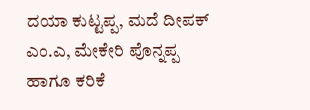ದಯಾ ಕುಟ್ಟಪ್ಪ, ಮದೆ ದೀಪಕ್ ಎಂ.ಎ, ಮೇಕೇರಿ ಪೊನ್ನಪ್ಪ ಹಾಗೂ ಕರಿಕೆ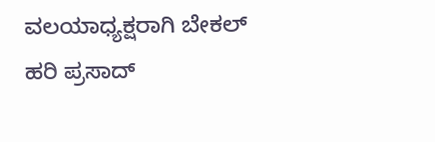ವಲಯಾಧ್ಯಕ್ಷರಾಗಿ ಬೇಕಲ್ ಹರಿ ಪ್ರಸಾದ್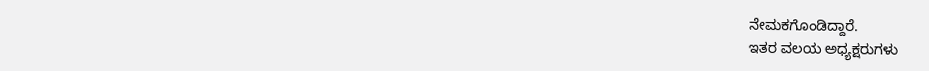ನೇಮಕಗೊಂಡಿದ್ದಾರೆ.
ಇತರ ವಲಯ ಅಧ್ಯಕ್ಷರುಗಳು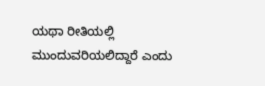ಯಥಾ ರೀತಿಯಲ್ಲಿ ಮುಂದುವರಿಯಲಿದ್ದಾರೆ ಎಂದು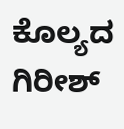ಕೊಲ್ಯದ ಗಿರೀಶ್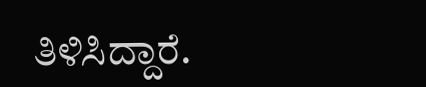ತಿಳಿಸಿದ್ದಾರೆ.